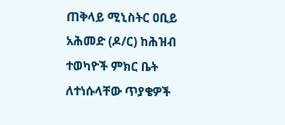ጠቅላይ ሚኒስትር ዐቢይ አሕመድ (ዶ/ር) ከሕዝብ ተወካዮች ምክር ቤት ለተነሱላቸው ጥያቄዎች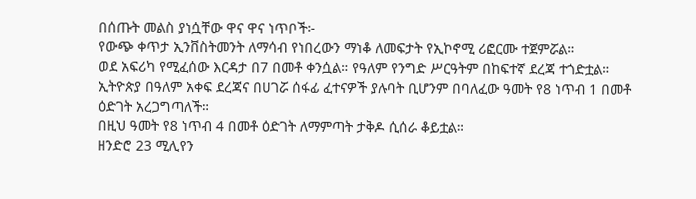በሰጡት መልስ ያነሷቸው ዋና ዋና ነጥቦች፦
የውጭ ቀጥታ ኢንቨስትመንት ለማሳብ የነበረውን ማነቆ ለመፍታት የኢኮኖሚ ሪፎርሙ ተጀምሯል።
ወደ አፍሪካ የሚፈሰው እርዳታ በ7 በመቶ ቀንሷል። የዓለም የንግድ ሥርዓትም በከፍተኛ ደረጃ ተጎድቷል።
ኢትዮጵያ በዓለም አቀፍ ደረጃና በሀገሯ ሰፋፊ ፈተናዎች ያሉባት ቢሆንም በባለፈው ዓመት የ8 ነጥብ 1 በመቶ ዕድገት አረጋግጣለች።
በዚህ ዓመት የ8 ነጥብ 4 በመቶ ዕድገት ለማምጣት ታቅዶ ሲሰራ ቆይቷል።
ዘንድሮ 23 ሚሊየን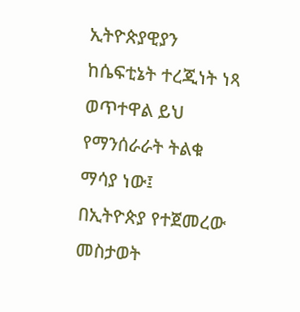ኢትዮጵያዊያን ከሴፍቲኔት ተረጂነት ነጻ ወጥተዋል ይህ የማንሰራራት ትልቁ ማሳያ ነው፤
በኢትዮጵያ የተጀመረው መስታወት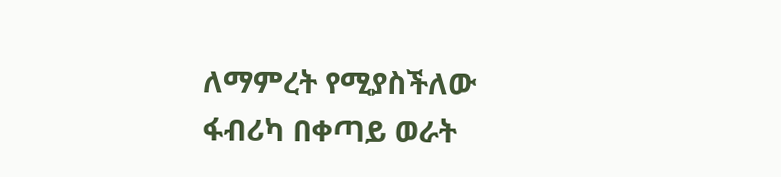ለማምረት የሚያስችለው ፋብሪካ በቀጣይ ወራት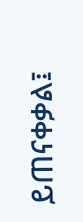ይጠናቀቃል፤